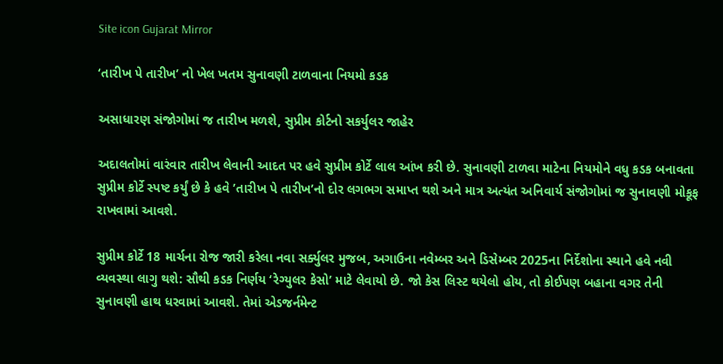Site icon Gujarat Mirror

‘તારીખ પે તારીખ’ નો ખેલ ખતમ સુનાવણી ટાળવાના નિયમો કડક

અસાધારણ સંજોગોમાં જ તારીખ મળશે, સુપ્રીમ કોર્ટનો સકર્યુલર જાહેર

અદાલતોમાં વારંવાર તારીખ લેવાની આદત પર હવે સુપ્રીમ કોર્ટે લાલ આંખ કરી છે. સુનાવણી ટાળવા માટેના નિયમોને વધુ કડક બનાવતા સુપ્રીમ કોર્ટે સ્પષ્ટ કર્યું છે કે હવે ’તારીખ પે તારીખ’નો દોર લગભગ સમાપ્ત થશે અને માત્ર અત્યંત અનિવાર્ય સંજોગોમાં જ સુનાવણી મોકૂફ રાખવામાં આવશે.

સુપ્રીમ કોર્ટે 18 માર્ચના રોજ જારી કરેલા નવા સર્ક્યુલર મુજબ, અગાઉના નવેમ્બર અને ડિસેમ્બર 2025ના નિર્દેશોના સ્થાને હવે નવી વ્યવસ્થા લાગુ થશે: સૌથી કડક નિર્ણય ‘રેગ્યુલર કેસો’ માટે લેવાયો છે. જો કેસ લિસ્ટ થયેલો હોય, તો કોઈપણ બહાના વગર તેની સુનાવણી હાથ ધરવામાં આવશે. તેમાં એડજર્નમેન્ટ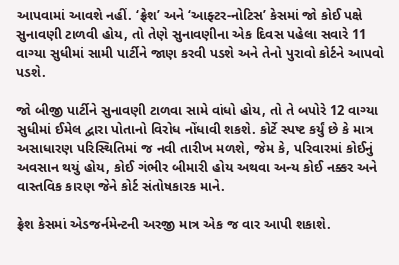આપવામાં આવશે નહીં. ‘ફ્રેશ’ અને ‘આફ્ટર-નોટિસ’ કેસમાં જો કોઈ પક્ષે સુનાવણી ટાળવી હોય, તો તેણે સુનાવણીના એક દિવસ પહેલા સવારે 11 વાગ્યા સુધીમાં સામી પાર્ટીને જાણ કરવી પડશે અને તેનો પુરાવો કોર્ટને આપવો પડશે.

જો બીજી પાર્ટીને સુનાવણી ટાળવા સામે વાંધો હોય, તો તે બપોરે 12 વાગ્યા સુધીમાં ઈમેલ દ્વારા પોતાનો વિરોધ નોંધાવી શકશે. કોર્ટે સ્પષ્ટ કર્યું છે કે માત્ર અસાધારણ પરિસ્થિતિમાં જ નવી તારીખ મળશે, જેમ કે, પરિવારમાં કોઈનું અવસાન થયું હોય, કોઈ ગંભીર બીમારી હોય અથવા અન્ય કોઈ નક્કર અને વાસ્તવિક કારણ જેને કોર્ટ સંતોષકારક માને.

ફ્રેશ કેસમાં એડજર્નમેન્ટની અરજી માત્ર એક જ વાર આપી શકાશે.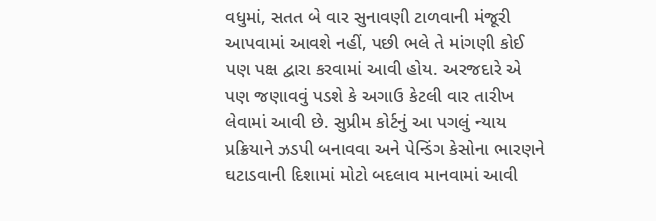વધુમાં, સતત બે વાર સુનાવણી ટાળવાની મંજૂરી આપવામાં આવશે નહીં, પછી ભલે તે માંગણી કોઈ પણ પક્ષ દ્વારા કરવામાં આવી હોય. અરજદારે એ પણ જણાવવું પડશે કે અગાઉ કેટલી વાર તારીખ લેવામાં આવી છે. સુપ્રીમ કોર્ટનું આ પગલું ન્યાય પ્રક્રિયાને ઝડપી બનાવવા અને પેન્ડિંગ કેસોના ભારણને ઘટાડવાની દિશામાં મોટો બદલાવ માનવામાં આવી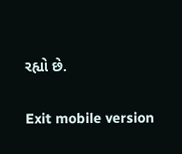રહ્યો છે.

Exit mobile version